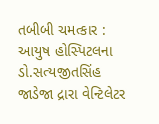તબીબી ચમત્કાર : આયુષ હોસ્પિટલના ડો.સત્યજીતસિંહ જાડેજા દ્રારા વેન્ટિલેટર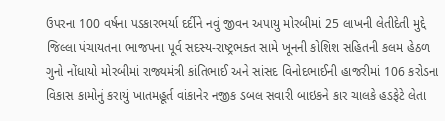ઉપરના 100 વર્ષના પડકારભર્યા દર્દીને નવું જીવન અપાયુ મોરબીમાં 25 લાખની લેતીદેતી મુદ્દે જિલ્લા પંચાયતના ભાજપના પૂર્વ સદસ્ય-રાષ્ટ્રભક્ત સામે ખૂનની કોશિશ સહિતની કલમ હેઠળ ગુનો નોંધાયો મોરબીમાં રાજ્યમંત્રી કાંતિભાઈ અને સાંસદ વિનોદભાઈની હાજરીમાં 106 કરોડના વિકાસ કામોનું કરાયું ખાતમહૂર્ત વાંકાનેર નજીક ડબલ સવારી બાઇકને કાર ચાલકે હડફેટે લેતા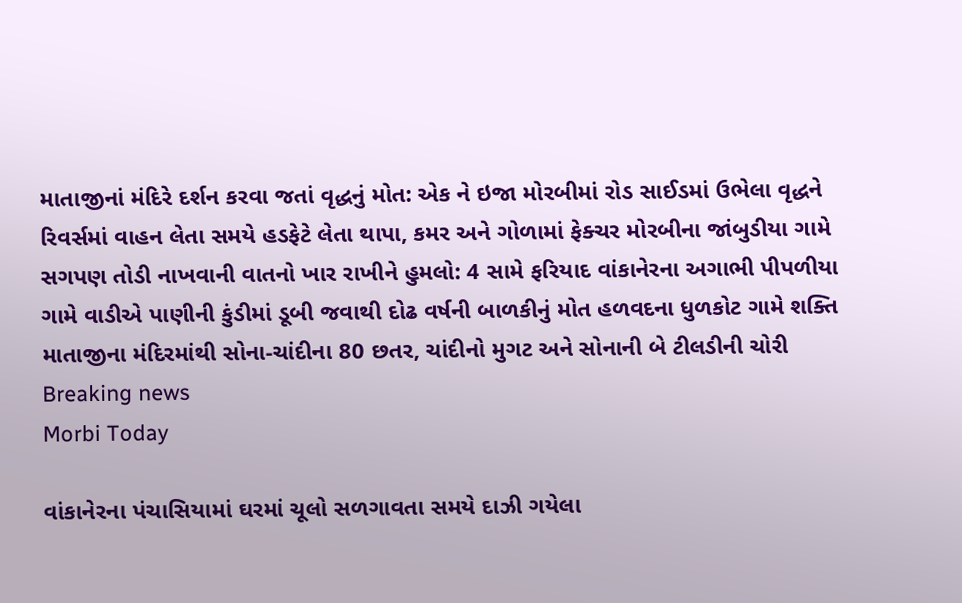માતાજીનાં મંદિરે દર્શન કરવા જતાં વૃદ્ધનું મોત: એક ને ઇજા મોરબીમાં રોડ સાઈડમાં ઉભેલા વૃદ્ધને રિવર્સમાં વાહન લેતા સમયે હડફેટે લેતા થાપા, કમર અને ગોળામાં ફેક્ચર મોરબીના જાંબુડીયા ગામે સગપણ તોડી નાખવાની વાતનો ખાર રાખીને હુમલો: 4 સામે ફરિયાદ વાંકાનેરના અગાભી પીપળીયા ગામે વાડીએ પાણીની કુંડીમાં ડૂબી જવાથી દોઢ વર્ષની બાળકીનું મોત હળવદના ધુળકોટ ગામે શક્તિ માતાજીના મંદિરમાંથી સોના-ચાંદીના 80 છતર, ચાંદીનો મુગટ અને સોનાની બે ટીલડીની ચોરી
Breaking news
Morbi Today

વાંકાનેરના પંચાસિયામાં ઘરમાં ચૂલો સળગાવતા સમયે દાઝી ગયેલા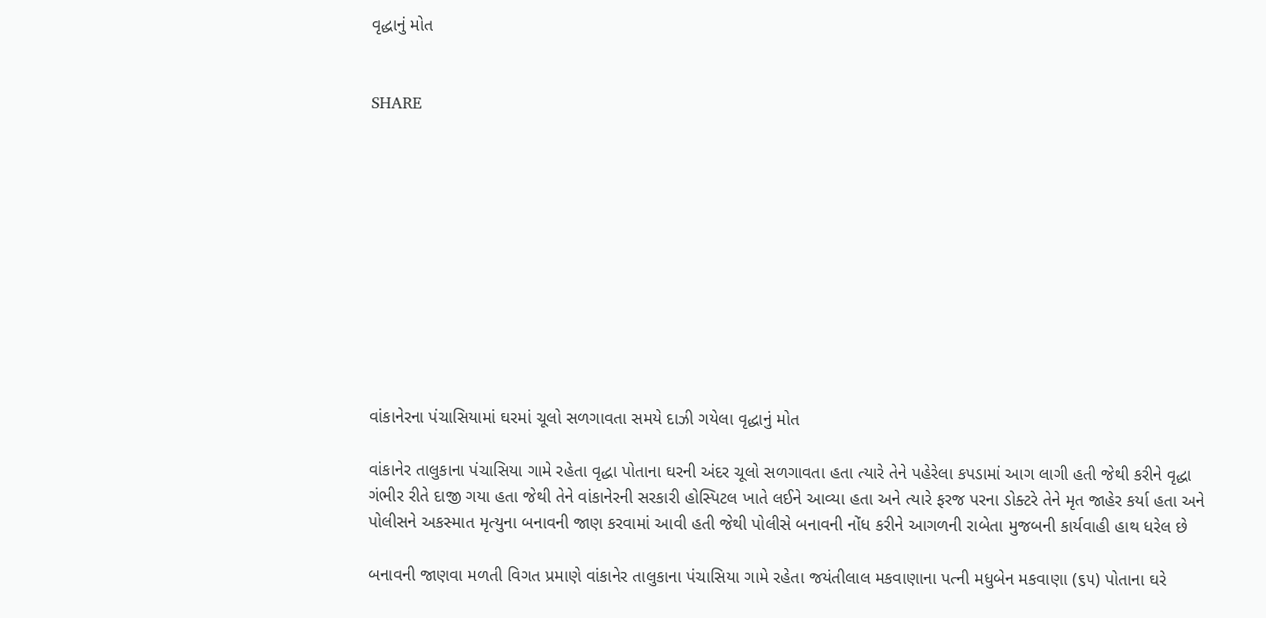વૃદ્ધાનું મોત


SHARE











વાંકાનેરના પંચાસિયામાં ઘરમાં ચૂલો સળગાવતા સમયે દાઝી ગયેલા વૃદ્ધાનું મોત

વાંકાનેર તાલુકાના પંચાસિયા ગામે રહેતા વૃદ્ધા પોતાના ઘરની અંદર ચૂલો સળગાવતા હતા ત્યારે તેને પહેરેલા કપડામાં આગ લાગી હતી જેથી કરીને વૃદ્ધા ગંભીર રીતે દાજી ગયા હતા જેથી તેને વાંકાનેરની સરકારી હોસ્પિટલ ખાતે લઈને આવ્યા હતા અને ત્યારે ફરજ પરના ડોક્ટરે તેને મૃત જાહેર કર્યા હતા અને પોલીસને અકસ્માત મૃત્યુના બનાવની જાણ કરવામાં આવી હતી જેથી પોલીસે બનાવની નોંધ કરીને આગળની રાબેતા મુજબની કાર્યવાહી હાથ ધરેલ છે

બનાવની જાણવા મળતી વિગત પ્રમાણે વાંકાનેર તાલુકાના પંચાસિયા ગામે રહેતા જયંતીલાલ મકવાણાના પત્ની મધુબેન મકવાણા (૬૫) પોતાના ઘરે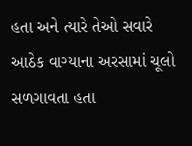હતા અને ત્યારે તેઓ સવારે આઠેક વાગ્યાના અરસામાં ચૂલો સળગાવતા હતા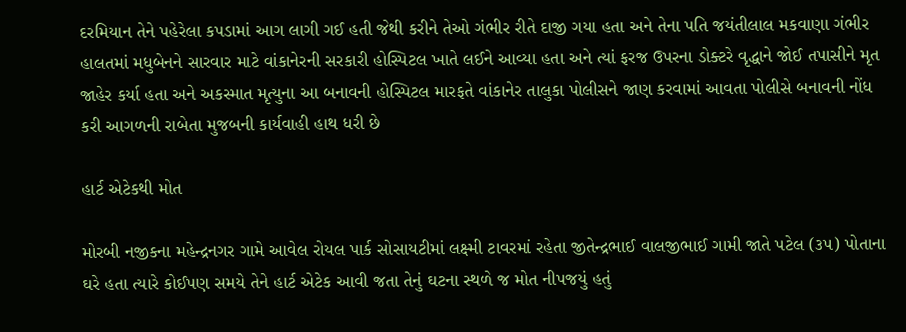દરમિયાન તેને પહેરેલા કપડામાં આગ લાગી ગઈ હતી જેથી કરીને તેઓ ગંભીર રીતે દાજી ગયા હતા અને તેના પતિ જયંતીલાલ મકવાણા ગંભીર હાલતમાં મધુબેનને સારવાર માટે વાંકાનેરની સરકારી હોસ્પિટલ ખાતે લઈને આવ્યા હતા અને ત્યાં ફરજ ઉપરના ડોક્ટરે વૃદ્ધાને જોઈ તપાસીને મૃત જાહેર કર્યા હતા અને અકસ્માત મૃત્યુના આ બનાવની હોસ્પિટલ મારફતે વાંકાનેર તાલુકા પોલીસને જાણ કરવામાં આવતા પોલીસે બનાવની નોંધ કરી આગળની રાબેતા મુજબની કાર્યવાહી હાથ ધરી છે

હાર્ટ એટેકથી મોત

મોરબી નજીકના મહેન્દ્રનગર ગામે આવેલ રોયલ પાર્ક સોસાયટીમાં લક્ષ્મી ટાવરમાં રહેતા જીતેન્દ્રભાઈ વાલજીભાઈ ગામી જાતે પટેલ (૩૫) પોતાના ઘરે હતા ત્યારે કોઈપણ સમયે તેને હાર્ટ એટેક આવી જતા તેનું ઘટના સ્થળે જ મોત નીપજયું હતું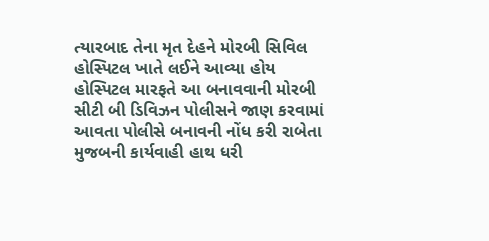ત્યારબાદ તેના મૃત દેહને મોરબી સિવિલ હોસ્પિટલ ખાતે લઈને આવ્યા હોય હોસ્પિટલ મારફતે આ બનાવવાની મોરબી સીટી બી ડિવિઝન પોલીસને જાણ કરવામાં આવતા પોલીસે બનાવની નોંધ કરી રાબેતા મુજબની કાર્યવાહી હાથ ધરી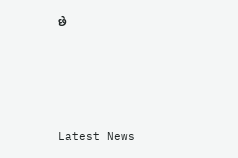છે






Latest News